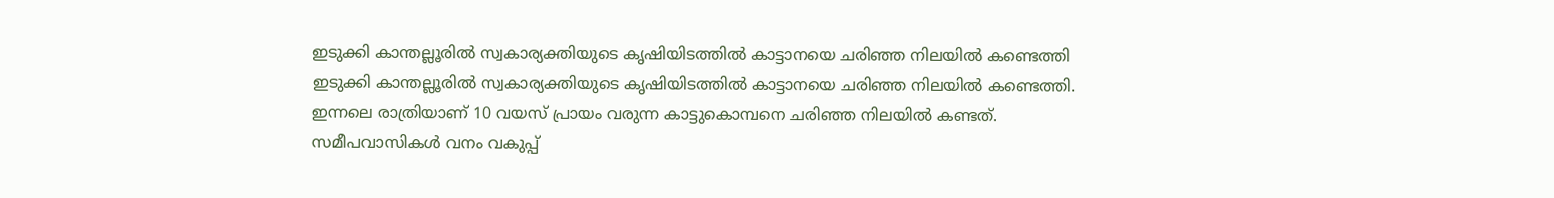ഇടുക്കി കാന്തല്ലൂരിൽ സ്വകാര്യക്തിയുടെ കൃഷിയിടത്തിൽ കാട്ടാനയെ ചരിഞ്ഞ നിലയിൽ കണ്ടെത്തി
ഇടുക്കി കാന്തല്ലൂരിൽ സ്വകാര്യക്തിയുടെ കൃഷിയിടത്തിൽ കാട്ടാനയെ ചരിഞ്ഞ നിലയിൽ കണ്ടെത്തി. ഇന്നലെ രാത്രിയാണ് 10 വയസ് പ്രായം വരുന്ന കാട്ടുകൊമ്പനെ ചരിഞ്ഞ നിലയിൽ കണ്ടത്. സമീപവാസികൾ വനം വകുപ്പ്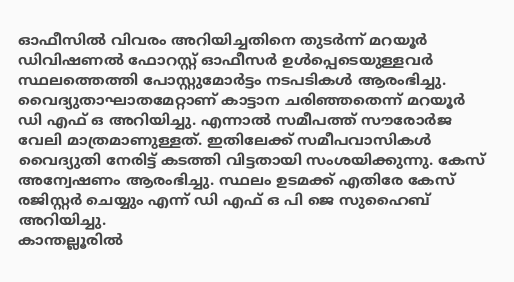ഓഫീസിൽ വിവരം അറിയിച്ചതിനെ തുടർന്ന് മറയൂർ ഡിവിഷണൽ ഫോറസ്റ്റ് ഓഫീസർ ഉൾപ്പെടെയുള്ളവർ സ്ഥലത്തെത്തി പോസ്റ്റുമോർട്ടം നടപടികൾ ആരംഭിച്ചു.
വൈദ്യുതാഘാതമേറ്റാണ് കാട്ടാന ചരിഞ്ഞതെന്ന് മറയൂർ ഡി എഫ് ഒ അറിയിച്ചു. എന്നാൽ സമീപത്ത് സൗരോർജ വേലി മാത്രമാണുള്ളത്. ഇതിലേക്ക് സമീപവാസികൾ വൈദ്യുതി നേരിട്ട് കടത്തി വിട്ടതായി സംശയിക്കുന്നു. കേസ് അന്വേഷണം ആരംഭിച്ചു. സ്ഥലം ഉടമക്ക് എതിരേ കേസ് രജിസ്റ്റർ ചെയ്യും എന്ന് ഡി എഫ് ഒ പി ജെ സുഹൈബ് അറിയിച്ചു.
കാന്തല്ലൂരിൽ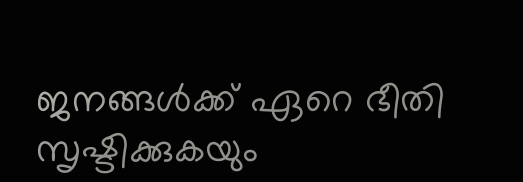ജനങ്ങൾക്ക് ഏറെ ഭീതി സൃഷ്ടിക്കുകയും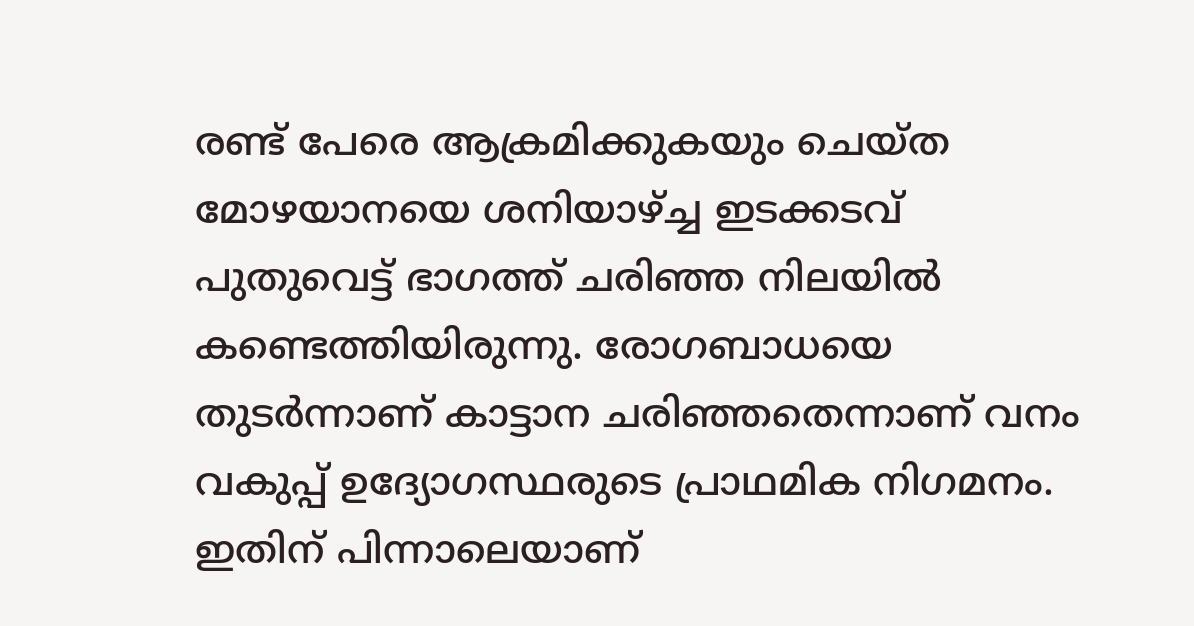രണ്ട് പേരെ ആക്രമിക്കുകയും ചെയ്ത മോഴയാനയെ ശനിയാഴ്ച്ച ഇടക്കടവ് പുതുവെട്ട് ഭാഗത്ത് ചരിഞ്ഞ നിലയിൽ കണ്ടെത്തിയിരുന്നു. രോഗബാധയെ തുടർന്നാണ് കാട്ടാന ചരിഞ്ഞതെന്നാണ് വനം വകുപ്പ് ഉദ്യോഗസ്ഥരുടെ പ്രാഥമിക നിഗമനം. ഇതിന് പിന്നാലെയാണ്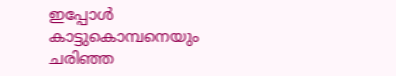ഇപ്പോൾ കാട്ടുകൊമ്പനെയും ചരിഞ്ഞ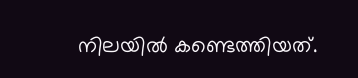നിലയിൽ കണ്ടെത്തിയത്.